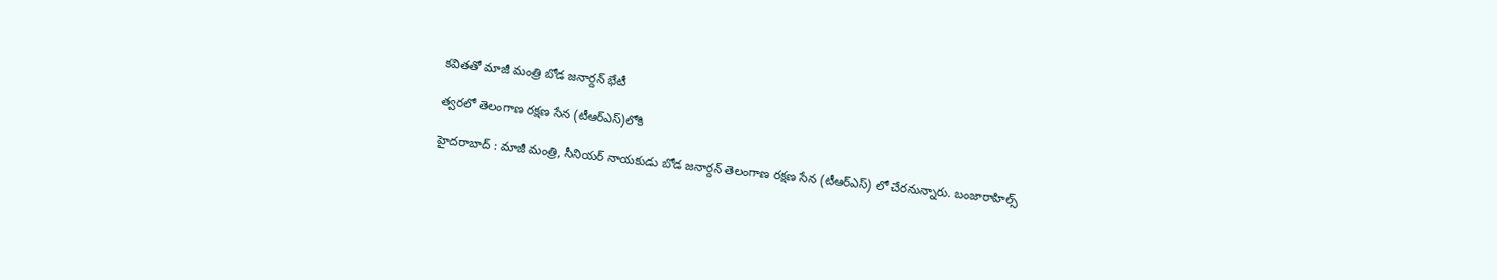క‌విత‌తో మాజీ మంత్రి బోడ‌ జ‌నార్ద‌న్ భేటీ

త్వ‌ర‌లో తెలంగాణ రక్షణ సేన (టీఆర్ఎస్)లోకి

హైద‌రాబాద్ : మాజీ మంత్రి, సీనియర్ నాయకుడు బోడ జనార్దన్ తెలంగాణ రక్షణ సేన (టీఆర్ఎస్) లో చేరనున్నారు. బంజారాహిల్స్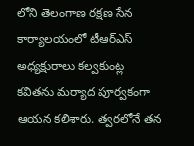లోని తెలంగాణ రక్షణ సేన కార్యాలయంలో టీఆర్ఎస్ అధ్యక్షురాలు కల్వకుంట్ల కవితను మర్యాద పూర్వకంగా ఆయ‌న‌ కలిశారు. త్వరలోనే తన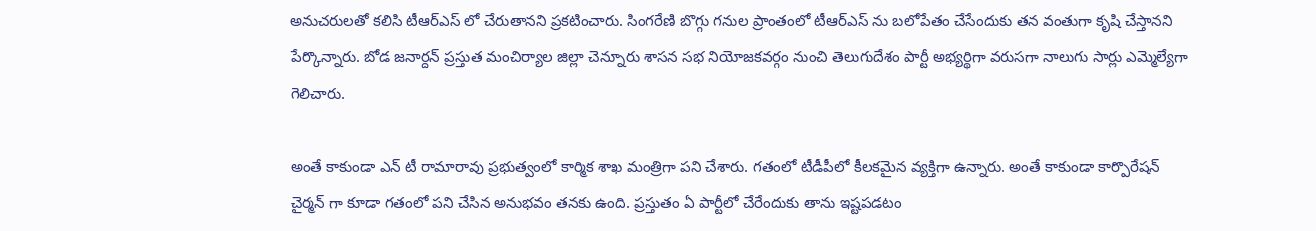అనుచరులతో కలిసి టీఆర్ఎస్ లో చేరుతానని ప్ర‌క‌టించారు. సింగరేణి బొగ్గు గనుల ప్రాంతంలో టీఆర్ఎస్ ను బలోపేతం చేసేందుకు తన వంతుగా కృషి చేస్తానని పేర్కొన్నారు. బోడ జనార్దన్ ప్రస్తుత మంచిర్యాల జిల్లా చెన్నూరు శాసన సభ నియోజకవర్గం నుంచి తెలుగుదేశం పార్టీ అభ్యర్థిగా వరుసగా నాలుగు సార్లు ఎమ్మెల్యేగా గెలిచారు.

అంతే కాకుండా ఎన్ టీ రామారావు ప్రభుత్వంలో కార్మిక శాఖ మంత్రిగా పని చేశారు. గ‌తంలో టీడీపీలో కీల‌క‌మైన వ్య‌క్తిగా ఉన్నారు. అంతే కాకుండా కార్పొరేష‌న్ చైర్మ‌న్ గా కూడా గ‌తంలో ప‌ని చేసిన అనుభ‌వం త‌న‌కు ఉంది. ప్ర‌స్తుతం ఏ పార్టీలో చేరేందుకు తాను ఇష్ట‌ప‌డ‌టం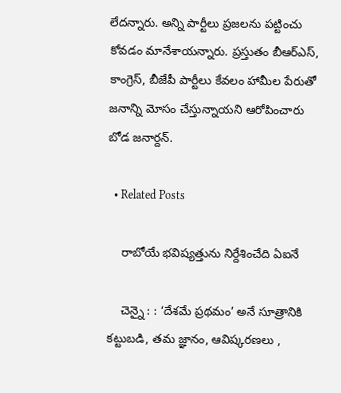లేద‌న్నారు. అన్ని పార్టీలు ప్ర‌జ‌ల‌ను పట్టించు కోవడం మానేశాయ‌న్నారు. ప్ర‌స్తుతం బీఆర్ఎస్, కాంగ్రెస్, బీజేపీ పార్టీలు కేవ‌లం హామీల పేరుతో జ‌నాన్ని మోసం చేస్తున్నాయ‌ని ఆరోపించారు బోడ జ‌నార్ద‌న్.

  • Related Posts

    రాబోయే భ‌విష్య‌త్తును నిర్దేశించేది ఏఐనే

    చెన్నై : : ‘దేశమే ప్రథమం’ అనే సూత్రానికి కట్టుబడి, తమ జ్ఞానం, ఆవిష్కరణలు ,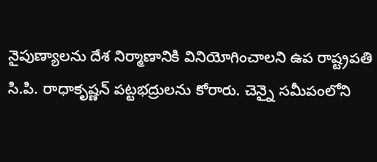నైపుణ్యాలను దేశ నిర్మాణానికి వినియోగించాలని ఉప రాష్ట్రపతి సి.పి. రాధాకృష్ణన్ పట్టభద్రులను కోరారు. చెన్నై సమీపంలోని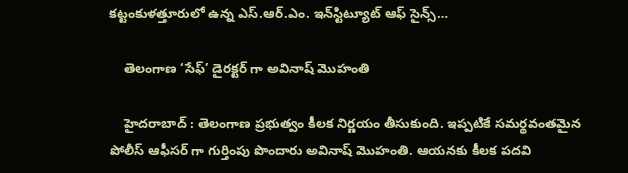కట్టంకుళత్తూరులో ఉన్న ఎస్.ఆర్.ఎం. ఇన్‌స్టిట్యూట్ ఆఫ్ సైన్స్…

    తెలంగాణ ‘సేఫ్’ డైర‌క్ట‌ర్ గా అవినాష్ మొహంతి

    హైద‌రాబాద్ : తెలంగాణ ప్ర‌భుత్వం కీల‌క నిర్ణ‌యం తీసుకుంది. ఇప్ప‌టికే స‌మ‌ర్థ‌వంత‌మైన పోలీస్ ఆఫీస‌ర్ గా గుర్తింపు పొందారు అవినాష్ మొహంతి. ఆయ‌న‌కు కీల‌క ప‌ద‌వి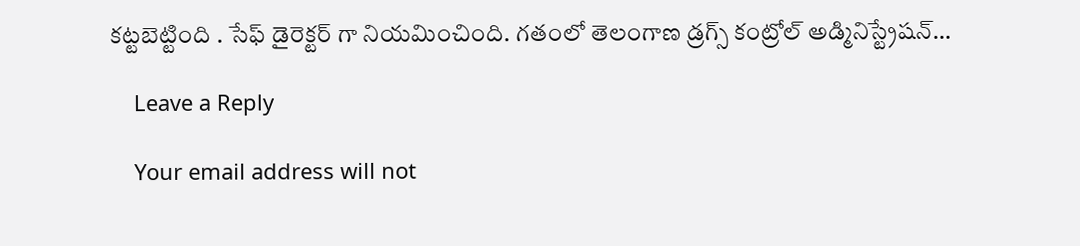క‌ట్ట‌బెట్టింది . సేఫ్ డైరెక్ట‌ర్ గా నియ‌మించింది. గతంలో తెలంగాణ డ్రగ్స్ కంట్రోల్ అడ్మినిస్ట్రేషన్…

    Leave a Reply

    Your email address will not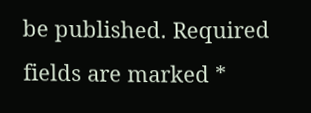be published. Required fields are marked *